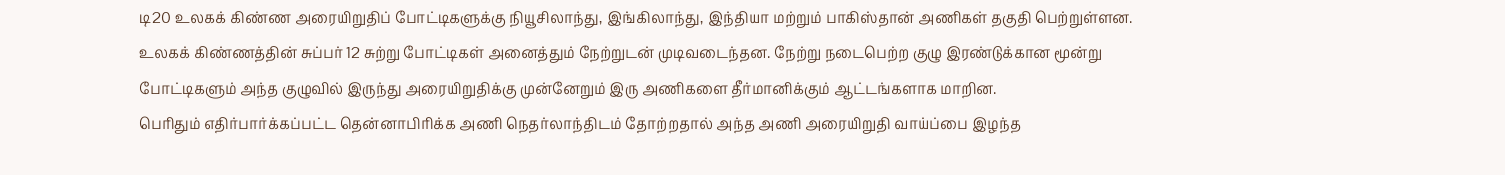டி20 உலகக் கிண்ண அரையிறுதிப் போட்டிகளுக்கு நியூசிலாந்து, இங்கிலாந்து, இந்தியா மற்றும் பாகிஸ்தான் அணிகள் தகுதி பெற்றுள்ளன.
உலகக் கிண்ணத்தின் சுப்பர் 12 சுற்று போட்டிகள் அனைத்தும் நேற்றுடன் முடிவடைந்தன. நேற்று நடைபெற்ற குழு இரண்டுக்கான மூன்று போட்டிகளும் அந்த குழுவில் இருந்து அரையிறுதிக்கு முன்னேறும் இரு அணிகளை தீர்மானிக்கும் ஆட்டங்களாக மாறின.
பெரிதும் எதிர்பார்க்கப்பட்ட தென்னாபிரிக்க அணி நெதர்லாந்திடம் தோற்றதால் அந்த அணி அரையிறுதி வாய்ப்பை இழந்த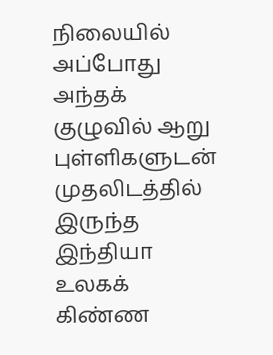நிலையில் அப்போது அந்தக் குழுவில் ஆறு புள்ளிகளுடன் முதலிடத்தில் இருந்த இந்தியா உலகக் கிண்ண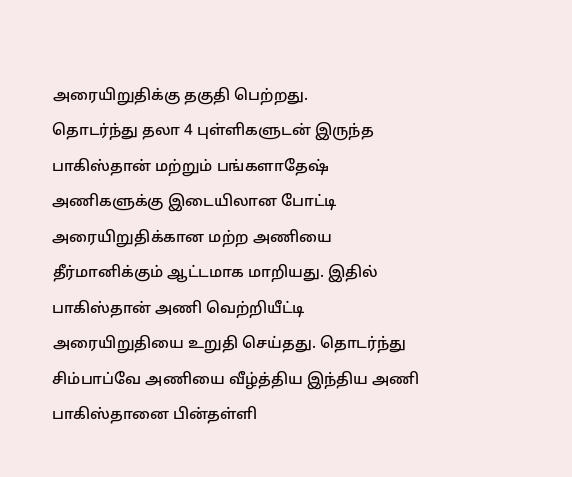அரையிறுதிக்கு தகுதி பெற்றது.
தொடர்ந்து தலா 4 புள்ளிகளுடன் இருந்த பாகிஸ்தான் மற்றும் பங்களாதேஷ் அணிகளுக்கு இடையிலான போட்டி அரையிறுதிக்கான மற்ற அணியை தீர்மானிக்கும் ஆட்டமாக மாறியது. இதில் பாகிஸ்தான் அணி வெற்றியீட்டி அரையிறுதியை உறுதி செய்தது. தொடர்ந்து சிம்பாப்வே அணியை வீழ்த்திய இந்திய அணி பாகிஸ்தானை பின்தள்ளி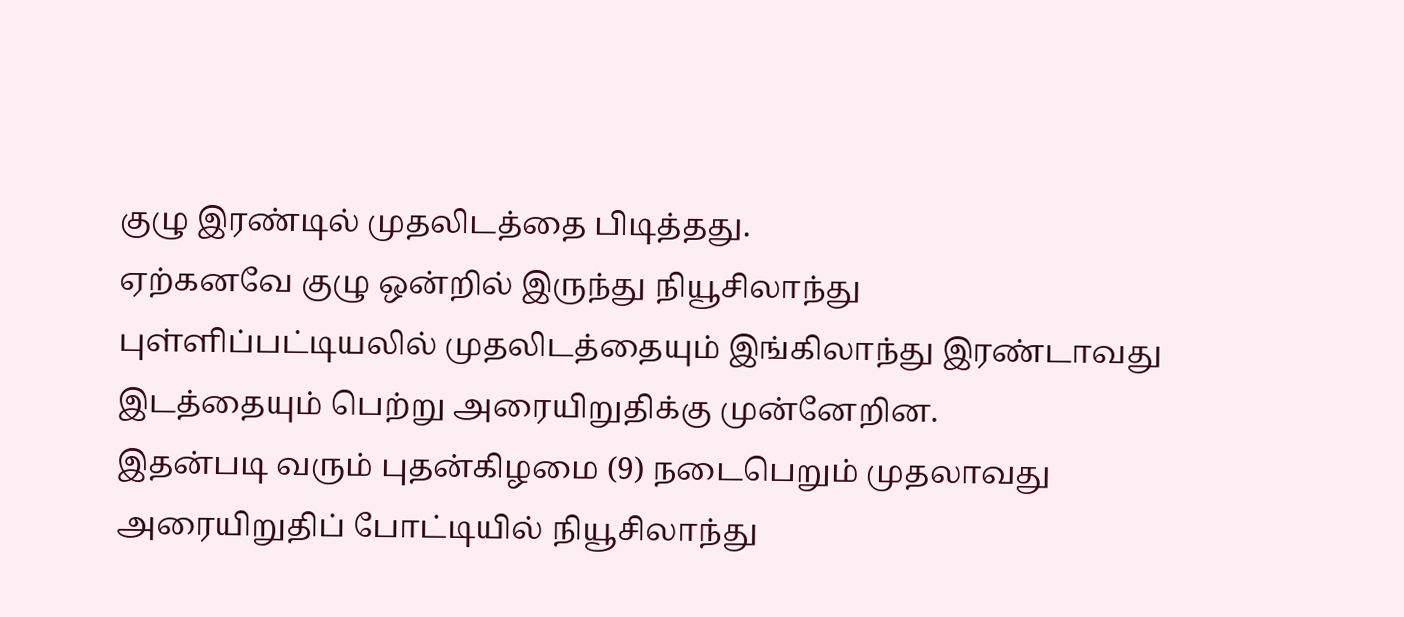குழு இரண்டில் முதலிடத்தை பிடித்தது.
ஏற்கனவே குழு ஒன்றில் இருந்து நியூசிலாந்து புள்ளிப்பட்டியலில் முதலிடத்தையும் இங்கிலாந்து இரண்டாவது இடத்தையும் பெற்று அரையிறுதிக்கு முன்னேறின.
இதன்படி வரும் புதன்கிழமை (9) நடைபெறும் முதலாவது அரையிறுதிப் போட்டியில் நியூசிலாந்து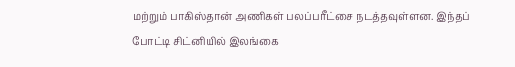மற்றும் பாகிஸ்தான் அணிகள் பலப்பரீட்சை நடத்தவுள்ளன. இந்தப் போட்டி சிட்னியில் இலங்கை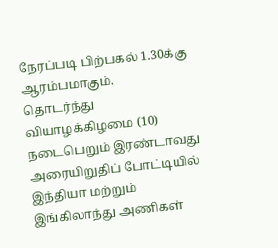நேரப்படி பிற்பகல் 1.30க்கு ஆரம்பமாகும்.
தொடர்ந்து வியாழக்கிழமை (10) நடைபெறும் இரண்டாவது அரையிறுதிப் போட்டியில் இந்தியா மற்றும் இங்கிலாந்து அணிகள்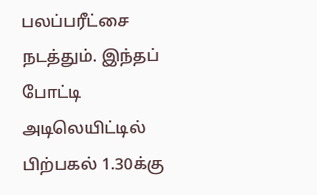பலப்பரீட்சை நடத்தும். இந்தப் போட்டி அடிலெயிட்டில் பிற்பகல் 1.30க்கு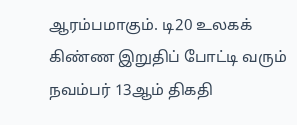ஆரம்பமாகும். டி20 உலகக் கிண்ண இறுதிப் போட்டி வரும் நவம்பர் 13ஆம் திகதி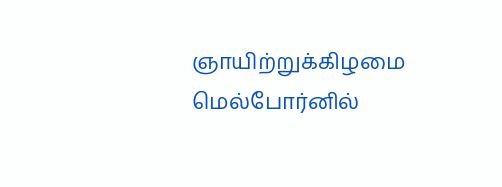ஞாயிற்றுக்கிழமை மெல்போர்னில்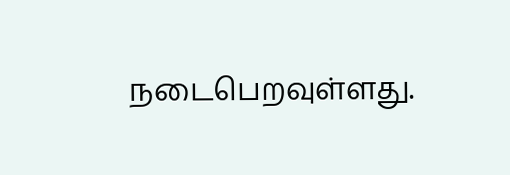நடைபெறவுள்ளது.